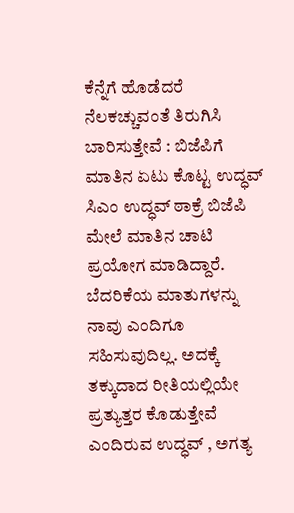ಕೆನ್ನೆಗೆ ಹೊಡೆದರೆ ನೆಲಕಚ್ಚುವಂತೆ ತಿರುಗಿಸಿ ಬಾರಿಸುತ್ತೇವೆ : ಬಿಜೆಪಿಗೆ ಮಾತಿನ ಏಟು ಕೊಟ್ಟ ಉದ್ಧವ್
ಸಿಎಂ ಉದ್ಧವ್ ಠಾಕ್ರೆ ಬಿಜೆಪಿ ಮೇಲೆ ಮಾತಿನ ಚಾಟಿ ಪ್ರಯೋಗ ಮಾಡಿದ್ದಾರೆ. ಬೆದರಿಕೆಯ ಮಾತುಗಳನ್ನು ನಾವು ಎಂದಿಗೂ ಸಹಿಸುವುದಿಲ್ಲ. ಅದಕ್ಕೆ ತಕ್ಕುದಾದ ರೀತಿಯಲ್ಲಿಯೇ ಪ್ರತ್ಯುತ್ತರ ಕೊಡುತ್ತೇವೆ ಎಂದಿರುವ ಉದ್ಧವ್ , ಅಗತ್ಯ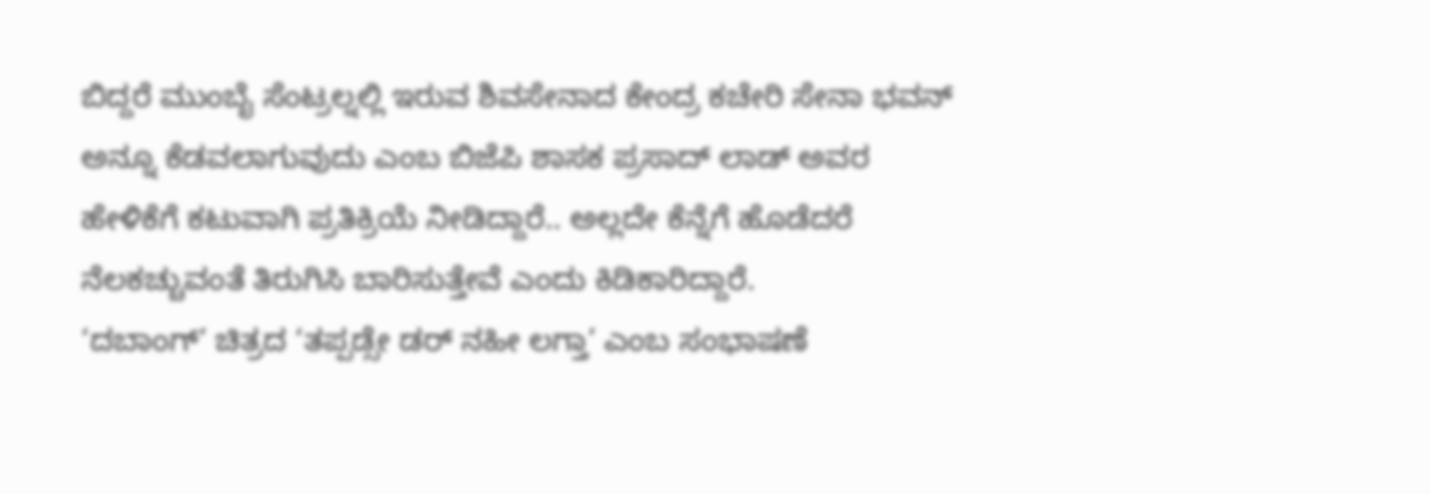ಬಿದ್ದರೆ ಮುಂಬೈ ಸೆಂಟ್ರಲ್ನಲ್ಲಿ ಇರುವ ಶಿವಸೇನಾದ ಕೇಂದ್ರ ಕಚೇರಿ ಸೇನಾ ಭವನ್ ಅನ್ನೂ ಕೆಡವಲಾಗುವುದು ಎಂಬ ಬಿಜೆಪಿ ಶಾಸಕ ಪ್ರಸಾದ್ ಲಾಡ್ ಅವರ ಹೇಳಿಕೆಗೆ ಕಟುವಾಗಿ ಪ್ರತಿಕ್ರಿಯೆ ನೀಡಿದ್ದಾರೆ.. ಅಲ್ಲದೇ ಕೆನ್ನೆಗೆ ಹೊಡೆದರೆ ನೆಲಕಚ್ಚುವಂತೆ ತಿರುಗಿಸಿ ಬಾರಿಸುತ್ತೇವೆ ಎಂದು ಕಿಡಿಕಾರಿದ್ದಾರೆ.
‘ದಬಾಂಗ್’ ಚಿತ್ರದ ‘ತಪ್ಪಡ್ಸೇ ಡರ್ ನಹೀ ಲಗ್ತಾ’ ಎಂಬ ಸಂಭಾಷಣೆ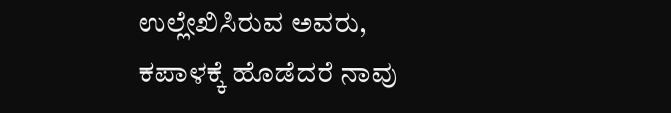ಉಲ್ಲೇಖಿಸಿರುವ ಅವರು, ಕಪಾಳಕ್ಕೆ ಹೊಡೆದರೆ ನಾವು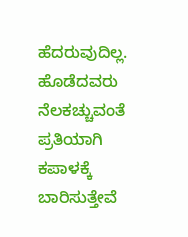ಹೆದರುವುದಿಲ್ಲ. ಹೊಡೆದವರು ನೆಲಕಚ್ಚುವಂತೆ ಪ್ರತಿಯಾಗಿ ಕಪಾಳಕ್ಕೆ ಬಾರಿಸುತ್ತೇವೆ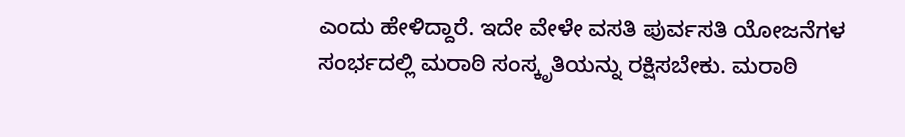ಎಂದು ಹೇಳಿದ್ದಾರೆ. ಇದೇ ವೇಳೇ ವಸತಿ ಪುರ್ವಸತಿ ಯೋಜನೆಗಳ ಸಂರ್ಭದಲ್ಲಿ ಮರಾಠಿ ಸಂಸ್ಕೃತಿಯನ್ನು ರಕ್ಷಿಸಬೇಕು. ಮರಾಠಿ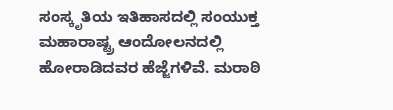ಸಂಸ್ಕೃತಿಯ ಇತಿಹಾಸದಲ್ಲಿ ಸಂಯುಕ್ತ ಮಹಾರಾಷ್ಟ್ರ ಆಂದೋಲನದಲ್ಲಿ ಹೋರಾಡಿದವರ ಹೆಜ್ಜೆಗಳಿವೆ. ಮರಾಠಿ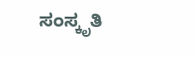ಸಂಸ್ಕೃತಿ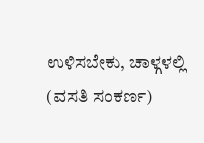ಉಳಿಸಬೇಕು, ಚಾಳ್ಗಳಲ್ಲಿ (ವಸತಿ ಸಂಕರ್ಣ)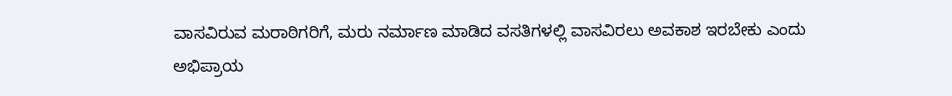ವಾಸವಿರುವ ಮರಾಠಿಗರಿಗೆ, ಮರು ನರ್ಮಾಣ ಮಾಡಿದ ವಸತಿಗಳಲ್ಲಿ ವಾಸವಿರಲು ಅವಕಾಶ ಇರಬೇಕು ಎಂದು ಅಭಿಪ್ರಾಯ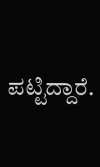ಪಟ್ಟಿದ್ದಾರೆ.